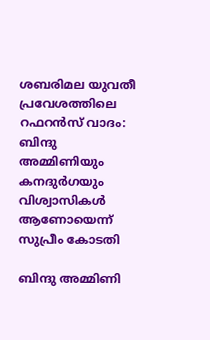ശബരിമല യുവതീ പ്രവേശത്തിലെ റഫറന്‍സ് വാദം: ബിന്ദു അമ്മിണിയും കനദുര്‍ഗയും വിശ്വാസികള്‍ ആണോയെന്ന് സുപ്രീം കോടതി

ബിന്ദു അമ്മിണി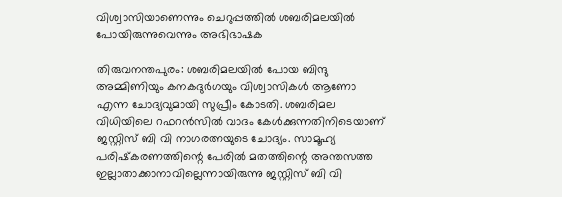വിശ്വാസിയാണെന്നും ചെറുപ്പത്തില്‍ ശബരിമലയില്‍ പോയിരുന്നുവെന്നും അഭിഭാഷക

തിരുവനന്തപുരം: ശബരിമലയില്‍ പോയ ബിന്ദു അമ്മിണിയും കനകദുര്‍ഗയും വിശ്വാസികള്‍ ആണോ എന്ന ചോദ്യവുമായി സുപ്രീം കോടതി. ശബരിമല വിധിയിലെ റഫറന്‍സില്‍ വാദം കേള്‍ക്കുന്നതിനിടെയാണ് ജസ്റ്റിസ് ബി വി നാഗരത്നയുടെ ചോദ്യം. സാമൂഹ്യ പരിഷ്‌കരണത്തിന്റെ പേരില്‍ മതത്തിന്റെ അന്തസത്ത ഇല്ലാതാക്കാനാവില്ലെന്നായിരുന്നു ജസ്റ്റിസ് ബി വി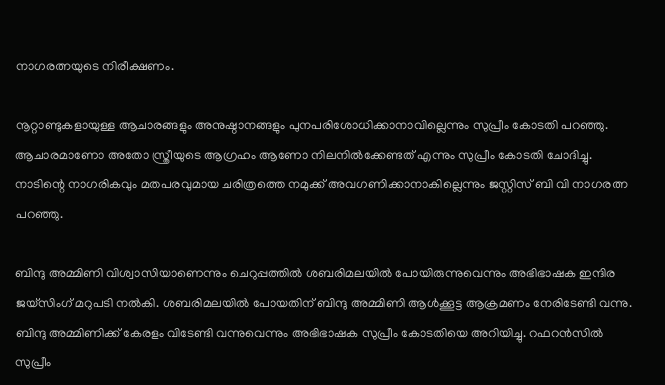നാഗരത്നയുടെ നിരീക്ഷണം.

നൂറ്റാണ്ടുകളായുള്ള ആചാരങ്ങളും അനുഷ്ഠാനങ്ങളും പുനപരിശോധിക്കാനാവില്ലെന്നും സുപ്രീം കോടതി പറഞ്ഞു. ആചാരമാണോ അതോ സ്ത്രീയുടെ ആഗ്രഹം ആണോ നിലനില്‍ക്കേണ്ടത് എന്നും സുപ്രീം കോടതി ചോദിച്ചു. നാടിന്റെ നാഗരികവും മതപരവുമായ ചരിത്രത്തെ നമുക്ക് അവഗണിക്കാനാകില്ലെന്നും ജസ്റ്റിസ് ബി വി നാഗരത്ന പറഞ്ഞു.

ബിന്ദു അമ്മിണി വിശ്വാസിയാണെന്നും ചെറുപ്പത്തില്‍ ശബരിമലയില്‍ പോയിരുന്നുവെന്നും അഭിഭാഷക ഇന്ദിര ജയ്സിംഗ് മറുപടി നല്‍കി. ശബരിമലയില്‍ പോയതിന് ബിന്ദു അമ്മിണി ആള്‍ക്കൂട്ട ആക്രമണം നേരിടേണ്ടി വന്നു. ബിന്ദു അമ്മിണിക്ക് കേരളം വിടേണ്ടി വന്നുവെന്നും അഭിഭാഷക സുപ്രീം കോടതിയെ അറിയിച്ചു. റഫറന്‍സില്‍ സുപ്രീം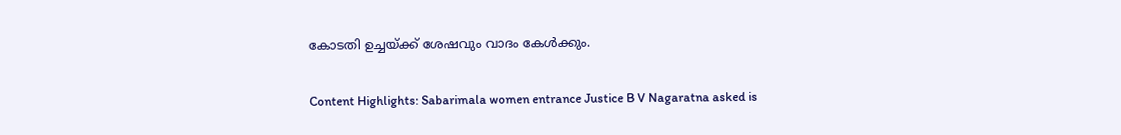കോടതി ഉച്ചയ്ക്ക് ശേഷവും വാദം കേള്‍ക്കും.

Content Highlights: Sabarimala women entrance Justice B V Nagaratna asked is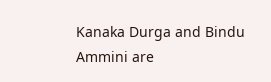Kanaka Durga and Bindu Ammini are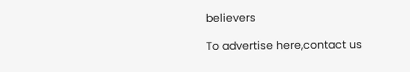believers

To advertise here,contact us